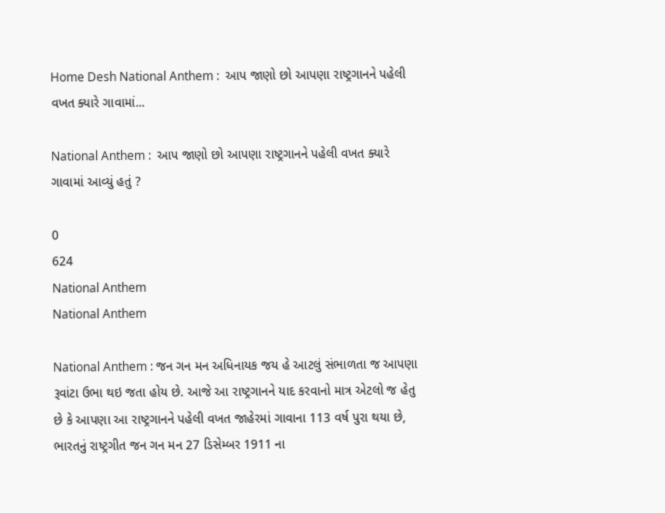Home Desh National Anthem :  આપ જાણો છો આપણા રાષ્ટ્રગાનને પહેલી વખત ક્યારે ગાવામાં...

National Anthem :  આપ જાણો છો આપણા રાષ્ટ્રગાનને પહેલી વખત ક્યારે ગાવામાં આવ્યું હતું ?

0
624
National Anthem
National Anthem

National Anthem : જન ગન મન અધિનાયક જય હે આટલું સંભાળતા જ આપણા રૂવાંટા ઉભા થઇ જતા હોય છે. આજે આ રાષ્ટ્રગાનને યાદ કરવાનો માત્ર એટલો જ હેતુ છે કે આપણા આ રાષ્ટ્રગાનને પહેલી વખત જાહેરમાં ગાવાના 113 વર્ષ પુરા થયા છે, ભારતનું રાષ્ટ્રગીત જન ગન મન 27 ડિસેમ્બર 1911 ના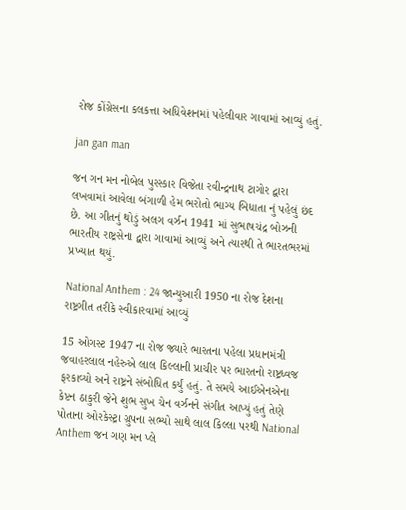રોજ કોંગ્રેસના કલકત્તા અધિવેશનમાં પહેલીવાર ગાવામાં આવ્યું હતું.

jan gan man

જન ગન મન નોબેલ પુરસ્કાર વિજેતા રવીન્દ્રનાથ ટાગોર દ્વારા લખવામાં આવેલા બંગાળી હેમ ભરોતો ભાગ્ય બિધાતા નું પહેલું છંદ છે. આ ગીતનું થોડું અલગ વર્ઝન 1941 માં સુભાષચંદ્ર બોઝની ભારતીય રાષ્ટ્રસેના દ્વારા ગાવામાં આવ્યું અને ત્યારથી તે ભારતભરમાં પ્રખ્યાત થયું.

National Anthem : 24 જાન્યુઆરી 1950 ના રોજ દેશના રાષ્ટ્રગીત તરીકે સ્વીકારવામાં આવ્યું

15 ઓગસ્ટ 1947 ના રોજ જ્યારે ભારતના પહેલા પ્રધાનમંત્રી જવાહરલાલ નહેરુએ લાલ કિલ્લાની પ્રાચીર પર ભારતનો રાષ્ટ્રધ્વજ ફરકાવ્યો અને રાષ્ટ્રને સંબોધિત કર્યું હતું. તે સમયે આઈએનએના કેપ્ટન ઠાકુરી જેને શુભ સુખ ચેન વર્ઝનને સંગીત આપ્યું હતું તેણે પોતાના ઓરકેસ્ટ્રા ગ્રુપના સભ્યો સાથે લાલ કિલ્લા પરથી National Anthem જન ગણ મન પ્લે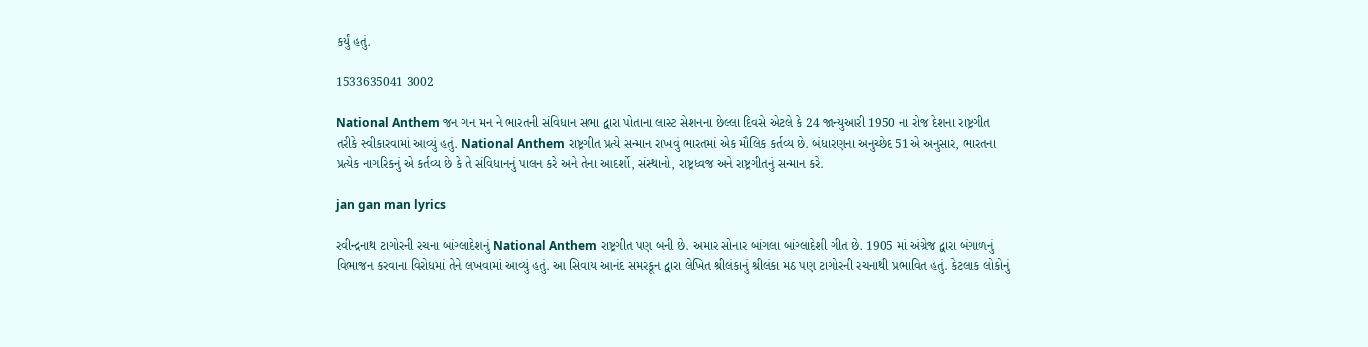કર્યું હતું.

1533635041 3002

National Anthem જન ગન મન ને ભારતની સંવિધાન સભા દ્વારા પોતાના લાસ્ટ સેશનના છેલ્લા દિવસે એટલે કે 24 જાન્યુઆરી 1950 ના રોજ દેશના રાષ્ટ્રગીત તરીકે સ્વીકારવામાં આવ્યું હતું. National Anthem રાષ્ટ્રગીત પ્રત્યે સન્માન રાખવું ભારતમાં એક મૌલિક કર્તવ્ય છે. બંધારણના અનુચ્છેદ 51એ અનુસાર, ભારતના પ્રત્યેક નાગરિકનું એ કર્તવ્ય છે કે તે સંવિધાનનું પાલન કરે અને તેના આદર્શો, સંસ્થાનો, રાષ્ટ્રધ્વજ અને રાષ્ટ્રગીતનું સન્માન કરે.

jan gan man lyrics

રવીન્દ્રનાથ ટાગોરની રચના બાંગ્લાદેશનું National Anthem રાષ્ટ્રગીત પણ બની છે. અમાર સોનાર બાંગલા બાંગ્લાદેશી ગીત છે. 1905 માં અંગ્રેજ દ્વારા બંગાળનું વિભાજન કરવાના વિરોધમાં તેને લખવામાં આવ્યું હતું. આ સિવાય આનંદ સમરકૂન દ્વારા લેખિત શ્રીલંકાનું શ્રીલંકા મઠ પણ ટાગોરની રચનાથી પ્રભાવિત હતું. કેટલાક લોકોનું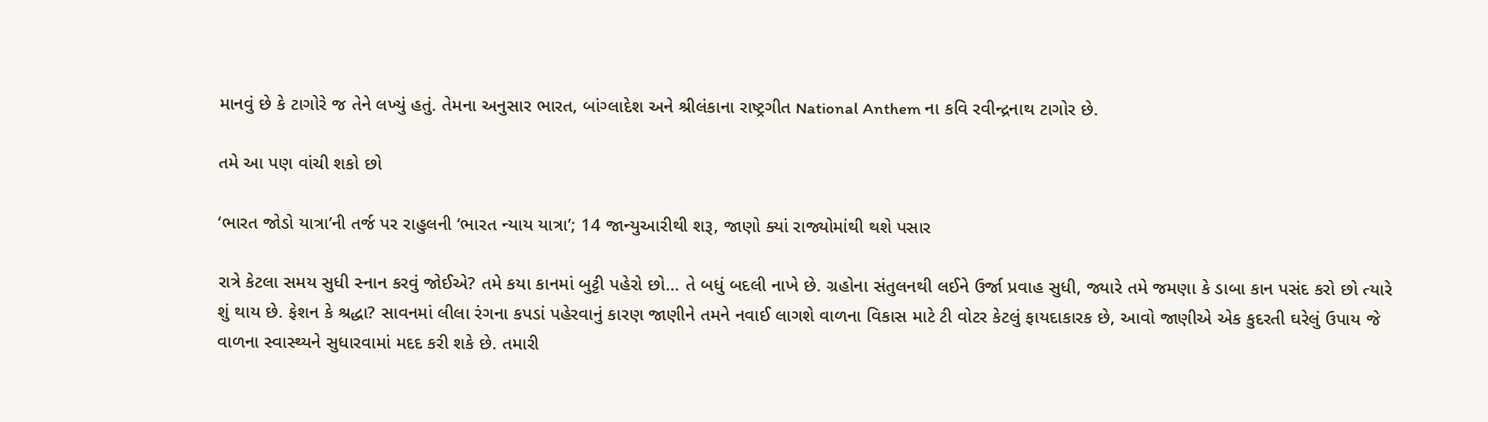માનવું છે કે ટાગોરે જ તેને લખ્યું હતું. તેમના અનુસાર ભારત, બાંગ્લાદેશ અને શ્રીલંકાના રાષ્ટ્રગીત National Anthem ના કવિ રવીન્દ્રનાથ ટાગોર છે.

તમે આ પણ વાંચી શકો છો

‘ભારત જોડો યાત્રા’ની તર્જ પર રાહુલની ‘ભારત ન્યાય યાત્રા’; 14 જાન્યુઆરીથી શરૂ, જાણો ક્યાં રાજ્યોમાંથી થશે પસાર

રાત્રે કેટલા સમય સુધી સ્નાન કરવું જોઈએ? તમે કયા કાનમાં બુટ્ટી પહેરો છો… તે બધું બદલી નાખે છે. ગ્રહોના સંતુલનથી લઈને ઉર્જા પ્રવાહ સુધી, જ્યારે તમે જમણા કે ડાબા કાન પસંદ કરો છો ત્યારે શું થાય છે. ફેશન કે શ્રદ્ધા? સાવનમાં લીલા રંગના કપડાં પહેરવાનું કારણ જાણીને તમને નવાઈ લાગશે વાળના વિકાસ માટે ટી વોટર કેટલું ફાયદાકારક છે, આવો જાણીએ એક કુદરતી ઘરેલું ઉપાય જે વાળના સ્વાસ્થ્યને સુધારવામાં મદદ કરી શકે છે. તમારી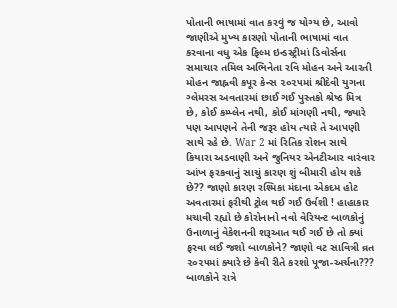પોતાની ભાષામાં વાત કરવું જ યોગ્ય છે, આવો જાણીએ મુખ્ય કારણો પોતાની ભાષામાં વાત કરવાના વધુ એક ફિલ્મ ઇન્ડસ્ટ્રીમાં ડિવોર્સના સમાચાર તમિલ અભિનેતા રવિ મોહન અને આરતી મોહન જાહ્નવી કપૂર કેન્સ ૨૦૨૫માં શ્રીદેવી યુગના ગ્લેમરસ અવતારમાં છાઈ ગઈ પુસ્તકો શ્રેષ્ઠ મિત્ર છે, કોઈ કમ્પ્લેન નથી, કોઈ માંગણી નથી, જ્યારે પણ આપણને તેની જરૂર હોય ત્યારે તે આપણી સાથે રહે છે. War 2 માં રિતિક રોશન સાથે કિયારા અડવાણી અને જુનિયર એનટીઆર વારંવાર આંખ ફરકવાનું સાચું કારણ શું બીમારી હોય શકે છે?? જાણો કારણ રશ્મિકા મંદાના એકદમ હોટ અવતારમાં ફરીથી ટ્રોલ થઈ ગઈ ઉર્વશી ! હાહાકાર મચાવી રહ્યો છે કોરોનાનો નવો વેરિયન્ટ બાળકોનું ઉનાળાનું વેકેશનની શરૂઆત થઈ ગઈ છે તો ક્યાં ફરવા લઈ જશો બાળકોને? જાણો વટ સાવિત્રી વ્રત ૨૦૨૫માં ક્યારે છે કેવી રીતે કરશો પૂજા-અર્ચના??? બાળકોને રાત્રે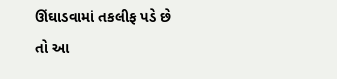ઊંઘાડવામાં તકલીફ પડે છે તો આ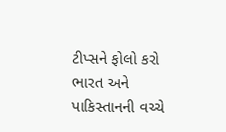ટીપ્સને ફોલો કરો ભારત અને પાકિસ્તાનની વચ્ચે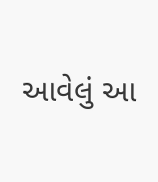આવેલું આ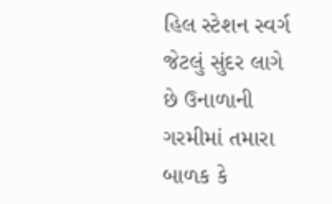હિલ સ્ટેશન સ્વર્ગ જેટલું સુંદર લાગે છે ઉનાળાની ગરમીમાં તમારા બાળક કે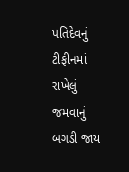પતિદેવનું ટીફીનમાં રાખેલું જમવાનું બગડી જાય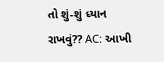તો શું-શું ધ્યાન રાખવું?? AC: આખી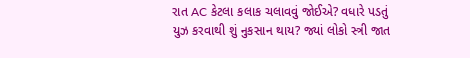રાત AC કેટલા કલાક ચલાવવું જોઈએ? વધારે પડતું યુઝ કરવાથી શું નુકસાન થાય? જ્યાં લોકો સ્ત્રી જાત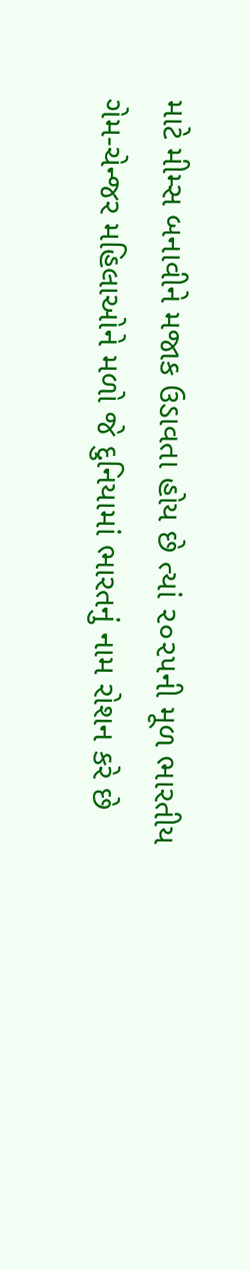માટે મીમ્સ બનાવીને મજાક ઉડાવતા હોય છે ત્યાં ૨૦૨૫ની મૂળ ભારતીય ગેમ-ચેન્જર મહિલાઓને મળો જે દુનિયામાં ભારતનું નામ રોશન કરે છે